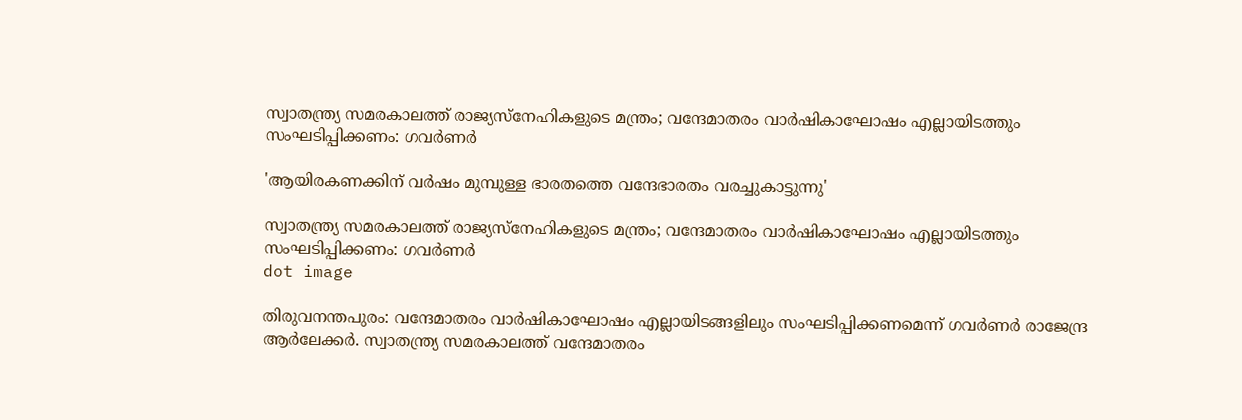സ്വാതന്ത്ര്യ സമരകാലത്ത് രാജ്യസ്‌നേഹികളുടെ മന്ത്രം; വന്ദേമാതരം വാർഷികാഘോഷം എല്ലായിടത്തും സംഘടിപ്പിക്കണം: ഗവർണർ

'ആയിരകണക്കിന് വര്‍ഷം മുമ്പുള്ള ഭാരതത്തെ വന്ദേഭാരതം വരച്ചുകാട്ടുന്നു'

സ്വാതന്ത്ര്യ സമരകാലത്ത് രാജ്യസ്‌നേഹികളുടെ മന്ത്രം; വന്ദേമാതരം വാർഷികാഘോഷം എല്ലായിടത്തും സംഘടിപ്പിക്കണം: ഗവർണർ
dot image

തിരുവനന്തപുരം: വന്ദേമാതരം വാര്‍ഷികാഘോഷം എല്ലായിടങ്ങളിലും സംഘടിപ്പിക്കണമെന്ന് ഗവര്‍ണര്‍ രാജേന്ദ്ര ആര്‍ലേക്കര്‍. സ്വാതന്ത്ര്യ സമരകാലത്ത് വന്ദേമാതരം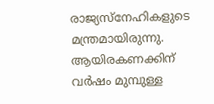രാജ്യസ്‌നേഹികളുടെ മന്ത്രമായിരുന്നു. ആയിരകണക്കിന് വര്‍ഷം മുമ്പുള്ള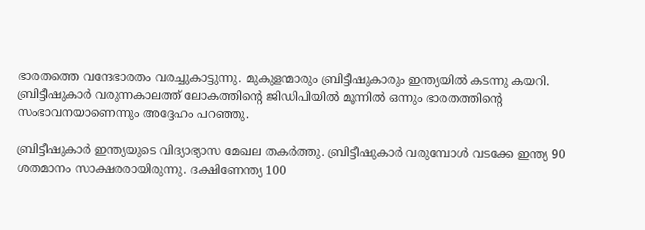ഭാരതത്തെ വന്ദേഭാരതം വരച്ചുകാട്ടുന്നു. മുകുളന്മാരും ബ്രിട്ടീഷുകാരും ഇന്ത്യയില്‍ കടന്നു കയറി. ബ്രിട്ടീഷുകാര്‍ വരുന്നകാലത്ത് ലോകത്തിന്റെ ജിഡിപിയില്‍ മൂന്നില്‍ ഒന്നും ഭാരതത്തിന്റെ സംഭാവനയാണെന്നും അദ്ദേഹം പറഞ്ഞു.

ബ്രിട്ടീഷുകാര്‍ ഇന്ത്യയുടെ വിദ്യാഭ്യാസ മേഖല തകര്‍ത്തു. ബ്രിട്ടീഷുകാര്‍ വരുമ്പോള്‍ വടക്കേ ഇന്ത്യ 90 ശതമാനം സാക്ഷരരായിരുന്നു. ദക്ഷിണേന്ത്യ 100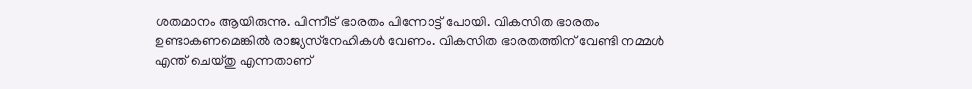ശതമാനം ആയിരുന്നു. പിന്നീട് ഭാരതം പിന്നോട്ട് പോയി. വികസിത ഭാരതം ഉണ്ടാകണമെങ്കില്‍ രാജ്യസ്‌നേഹികള്‍ വേണം. വികസിത ഭാരതത്തിന് വേണ്ടി നമ്മള്‍ എന്ത് ചെയ്തു എന്നതാണ്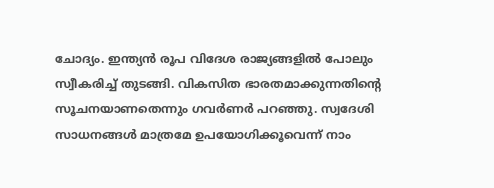ചോദ്യം. ഇന്ത്യന്‍ രൂപ വിദേശ രാജ്യങ്ങളില്‍ പോലും സ്വീകരിച്ച് തുടങ്ങി. വികസിത ഭാരതമാക്കുന്നതിന്റെ സൂചനയാണതെന്നും ഗവര്‍ണര്‍ പറഞ്ഞു. സ്വദേശി സാധനങ്ങള്‍ മാത്രമേ ഉപയോഗിക്കൂവെന്ന് നാം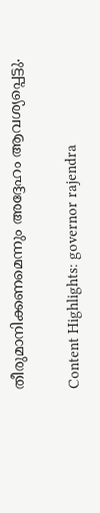തീരുമാനിക്കണമെന്നും അദ്ദേഹം ആവശ്യപ്പെട്ടു.

Content Highlights: governor rajendra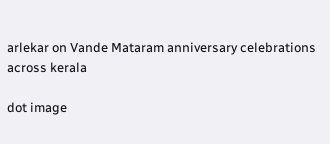arlekar on Vande Mataram anniversary celebrations across kerala

dot image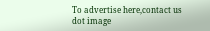To advertise here,contact us
dot image